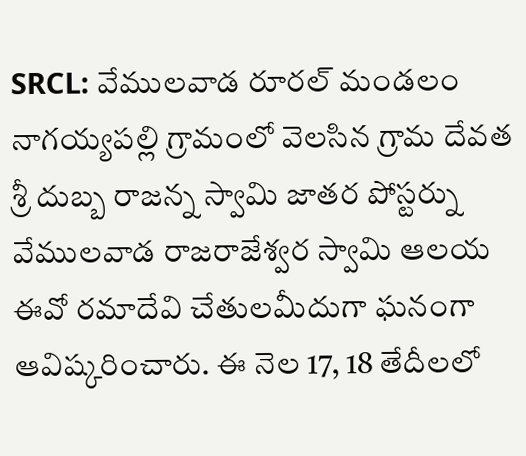SRCL: వేములవాడ రూరల్ మండలం నాగయ్యపల్లి గ్రామంలో వెలసిన గ్రామ దేవత శ్రీ దుబ్బ రాజన్న స్వామి జాతర పోస్టర్ను వేములవాడ రాజరాజేశ్వర స్వామి ఆలయ ఈవో రమాదేవి చేతులమీదుగా ఘనంగా ఆవిష్కరించారు. ఈ నెల 17, 18 తేదీలలో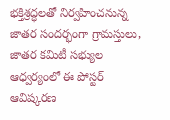భక్తిశ్రద్ధలతో నిర్వహించనున్న జాతర సందర్భంగా గ్రామస్తులు, జాతర కమిటీ సభ్యుల ఆధ్వర్యంలో ఈ పోస్టర్ ఆవిష్కరణ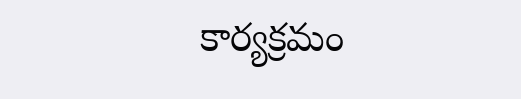కార్యక్రమం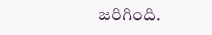జరిగింది.